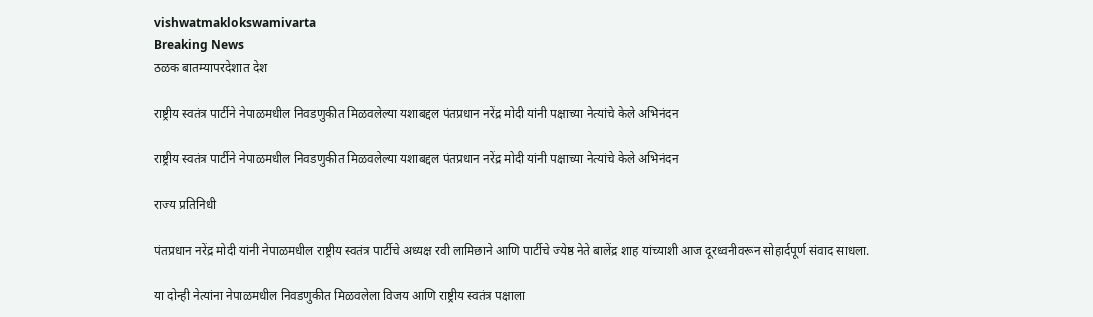vishwatmaklokswamivarta
Breaking News
ठळक बातम्यापरदेशात देश

राष्ट्रीय स्वतंत्र पार्टीने नेपाळमधील निवडणुकीत मिळवलेल्या यशाबद्दल पंतप्रधान नरेंद्र मोदी यांनी पक्षाच्या नेत्यांचे केले अभिनंदन

राष्ट्रीय स्वतंत्र पार्टीने नेपाळमधील निवडणुकीत मिळवलेल्या यशाबद्दल पंतप्रधान नरेंद्र मोदी यांनी पक्षाच्या नेत्यांचे केले अभिनंदन

राज्य प्रतिनिधी

पंतप्रधान नरेंद्र मोदी यांनी नेपाळमधील राष्ट्रीय स्वतंत्र पार्टीचे अध्यक्ष रवी लामिछाने आणि पार्टीचे ज्येष्ठ नेते बालेंद्र शाह यांच्याशी आज दूरध्वनीवरून सोहार्दपूर्ण संवाद साधला.

या दोन्ही नेत्यांना नेपाळमधील निवडणुकीत मिळवलेला विजय आणि राष्ट्रीय स्वतंत्र पक्षाला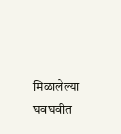मिळालेल्या घवघवीत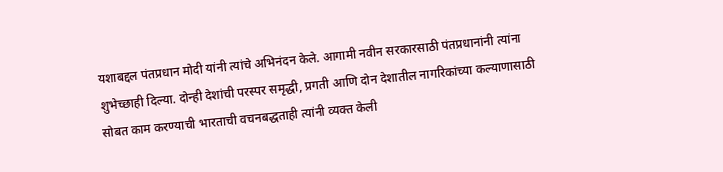यशाबद्दल पंतप्रधान मोदी यांनी त्यांचे अभिनंदन केले. आगामी नवीन सरकारसाठी पंतप्रधानांनी त्यांना शुभेच्छाही दिल्या. दोन्ही देशांची परस्पर समृद्धी, प्रगती आणि दोन देशातील नागरिकांच्या कल्याणासाठी सोबत काम करण्याची भारताची वचनबद्धताही त्यांनी व्यक्त केली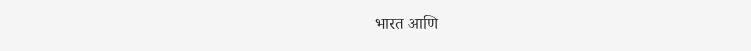भारत आणि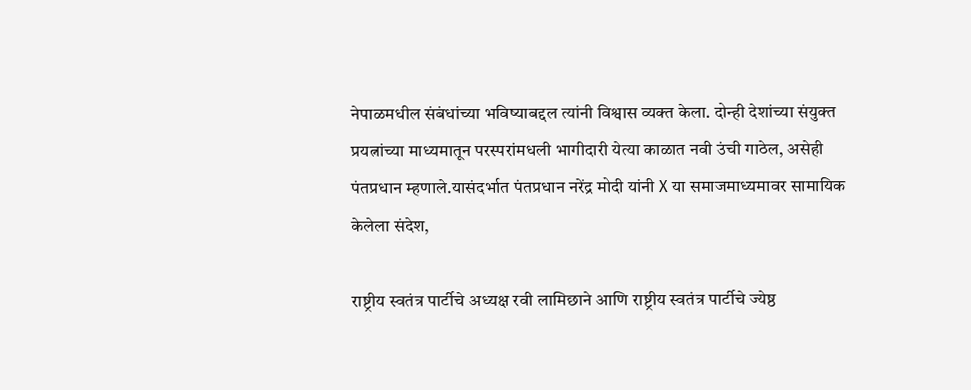नेपाळमधील संबंधांच्या भविष्याबद्दल त्यांनी विश्वास व्यक्त केला. दोन्ही देशांच्या संयुक्त प्रयत्नांच्या माध्यमातून परस्परांमधली भागीदारी येत्या काळात नवी उंची गाठेल, असेही पंतप्रधान म्हणाले.यासंदर्भात पंतप्रधान नरेंद्र मोदी यांनी X या समाजमाध्यमावर सामायिक केलेला संदेश,

राष्ट्रीय स्वतंत्र पार्टीचे अध्यक्ष रवी लामिछाने आणि राष्ट्रीय स्वतंत्र पार्टीचे ज्येष्ठ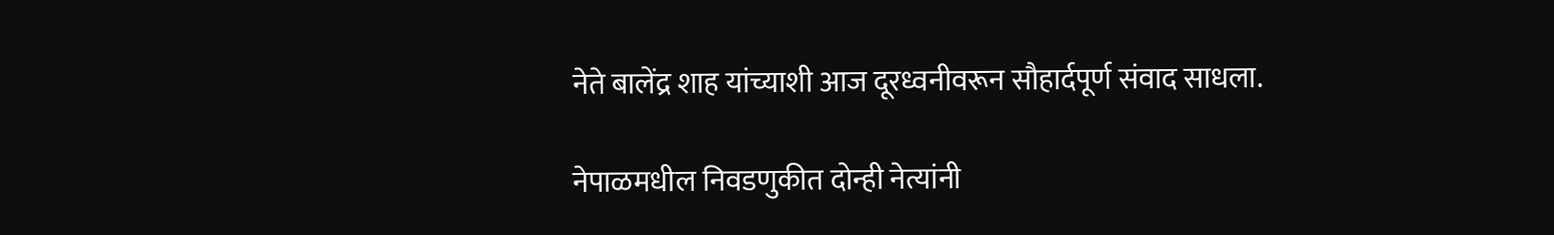नेते बालेंद्र शाह यांच्याशी आज दूरध्वनीवरून सौहार्दपूर्ण संवाद साधला.

नेपाळमधील निवडणुकीत दोन्ही नेत्यांनी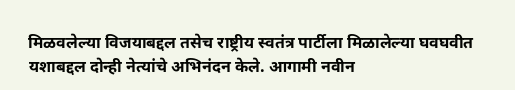मिळवलेल्या विजयाबद्दल तसेच राष्ट्रीय स्वतंत्र पार्टीला मिळालेल्या घवघवीत यशाबद्दल दोन्ही नेत्यांचे अभिनंदन केले. आगामी नवीन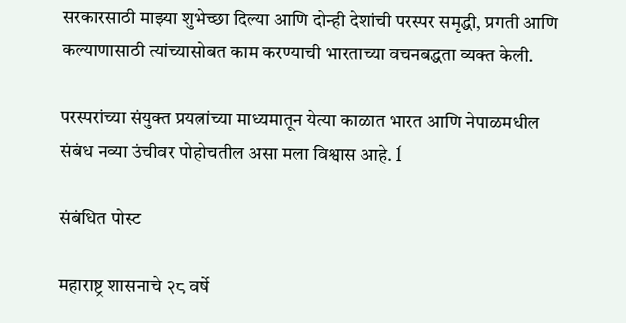सरकारसाठी माझ्या शुभेच्छा दिल्या आणि दोन्ही देशांची परस्पर समृद्धी, प्रगती आणि कल्याणासाठी त्यांच्यासोबत काम करण्याची भारताच्या वचनबद्धता व्यक्त केली.

परस्परांच्या संयुक्त प्रयत्नांच्या माध्यमातून येत्या काळात भारत आणि नेपाळमधील संबंध नव्या उंचीवर पोहोचतील असा मला विश्वास आहे. ĺ

संबंधित पोस्ट

महाराष्ट्र शासनाचे २८ वर्षे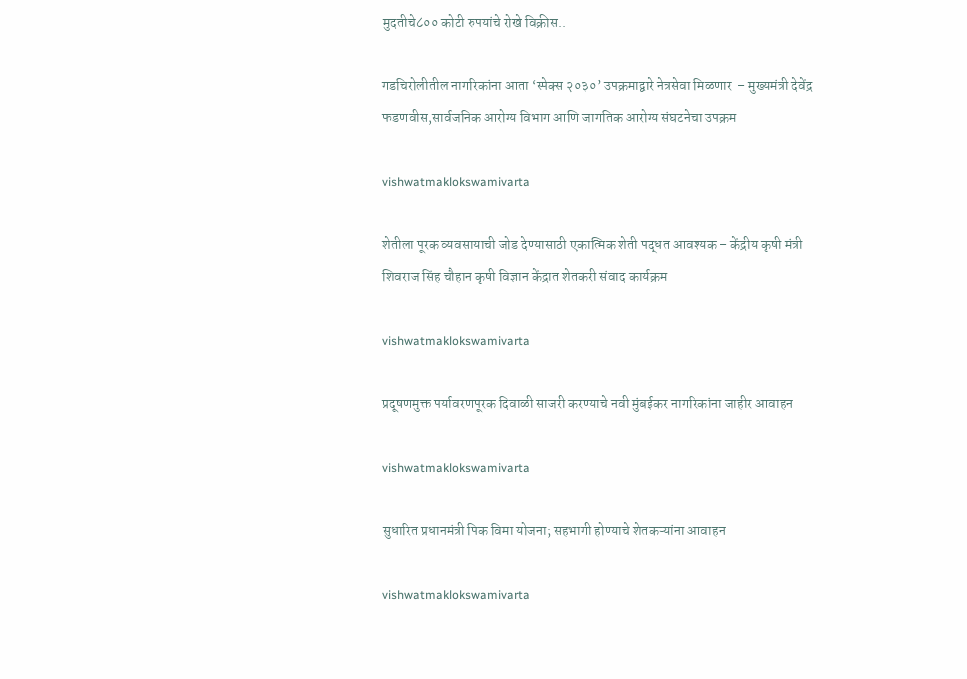मुदतीचे८०० कोटी रुपयांचे रोखे विक्रीस..

गडचिरोलीतील नागरिकांना आता ‘स्पेक्स २०३०’ उपक्रमाद्वारे नेत्रसेवा मिळणार  – मुख्यमंत्री देवेंद्र फडणवीस,सार्वजनिक आरोग्य विभाग आणि जागतिक आरोग्य संघटनेचा उपक्रम

vishwatmaklokswamivarta

शेतीला पूरक व्यवसायाची जोड देण्यासाठी एकात्मिक शेती पद्धत आवश्यक – केंद्रीय कृषी मंत्री शिवराज सिंह चौहान कृषी विज्ञान केंद्रात शेतकरी संवाद कार्यक्रम

vishwatmaklokswamivarta

प्रदूषणमुक्त पर्यावरणपूरक दिवाळी साजरी करण्याचे नवी मुंबईकर नागरिकांना जाहीर आवाहन

vishwatmaklokswamivarta

सुधारित प्रधानमंत्री पिक विमा योजना; सहभागी होण्याचे शेतकऱ्यांना आवाहन

vishwatmaklokswamivarta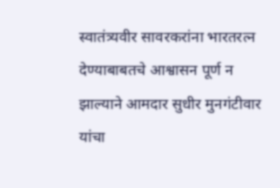स्वातंत्र्यवीर सावरकरांना भारतरत्न देण्याबाबतचे आश्वासन पूर्ण न झाल्याने आमदार सुधीर मुनगंटीवार यांचा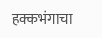हक्कभंगाचा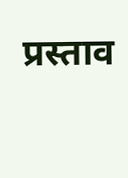प्रस्ताव